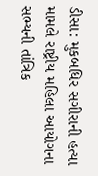ડીસા: મુકબધિર સગીરાની હત્યા મામલે રાષ્ટ્રીય મહિલા આયોગના સભ્યની તાંત્રિક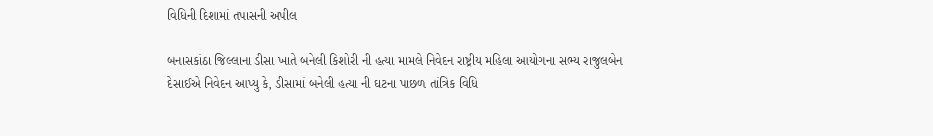વિધિની દિશામાં તપાસની અપીલ

બનાસકાંઠા જિલ્લાના ડીસા ખાતે બનેલી કિશોરી ની હત્યા મામલે નિવેદન રાષ્ટ્રીય મહિલા આયોગના સભ્ય રાજુલબેન દેસાઈએ નિવેદન આપ્યુ કે, ડીસામાં બનેલી હત્યા ની ઘટના પાછળ તાંત્રિક વિધિ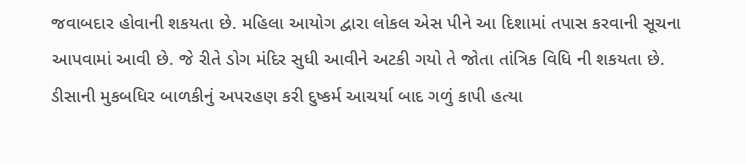જવાબદાર હોવાની શકયતા છે. મહિલા આયોગ દ્વારા લોકલ એસ પીને આ દિશામાં તપાસ કરવાની સૂચના આપવામાં આવી છે. જે રીતે ડોગ મંદિર સુધી આવીને અટકી ગયો તે જોતા તાંત્રિક વિધિ ની શકયતા છે. ડીસાની મુકબધિર બાળકીનું અપરહણ કરી દુષ્કર્મ આચર્યા બાદ ગળું કાપી હત્યા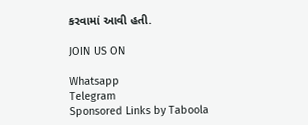કરવામાં આવી હતી.

JOIN US ON

Whatsapp
Telegram
Sponsored Links by Taboola